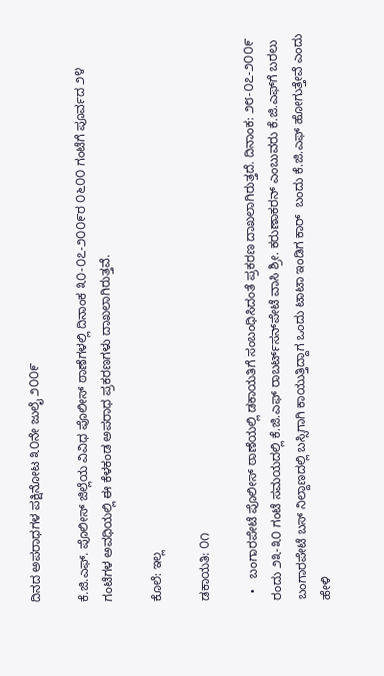ದಿನದ ಅಪರಾಧಗಳ ಪಕ್ಷಿನೋಟ ೩೦ನೇ ಜುಲೈ ೨೦೦೯

ಕೆ.ಜಿ.ಎಫ್. ಪೊಲೀಸ್ ಜಿಲ್ಲೆಯ ವಿವಿಧ ಪೊಲೀಸ್ ಠಾಣೆಗಳಲ್ಲಿ ದಿನಾಂಕ ೩೦-೦೭-೨೦೦೯ರ ೦೬೦೦ ಗಂಟೆಗೆ ಪೂರ್ವದ ೨೪ ಗಂಟೆಗಳ ಅವಧಿಯಲ್ಲಿ ಈ ಕೆಳಕಂಡ ಅಪರಾಧ ಪ್ರಕರಣಗಳು ದಾಖಲಾಗಿರುತ್ತವೆ.

ಕೊಲೆ: ಇಲ್ಲ

ಡಕಾಯತಿ: ೦೧

  •   ಬಂಗಾರಪೇಟೆ ಪೊಲೀಸ್ ಠಾಣೆಯಲ್ಲಿ ಡಕಾಯತಿಗೆ ಸಂಬಂಧಿಸಿದಂತೆ ಪ್ರಕರಣ ದಾಖಲಾಗಿರುತ್ತದೆ. ದಿನಾಂಕ: ೨೮-೦೭-೨೦೦೯ ರಂದು ೨೩-೩೦ ಗಂಟೆ ಸಮಯದಲ್ಲಿ ಕೆ.ಜಿ.ಎಫ್ ರಾಬರ್ಟ್‌‌ಸನ್‌ಪೇಟೆ ವಾಸಿ ಶ್ರೀ. ಕರುಣಾಕರನ್ ಎಂಬುವರು ಕೆ.ಜಿ.ಎಫ್‌ಗೆ ಬರಲು ಬಂಗಾರಪೇಟೆ ಬಸ್ ನಿಲ್ದಾಣದಲ್ಲಿ ಬಸ್ಸಿಗಾಗಿ ಕಾಯುತ್ತಿದ್ದಾಗ ಒಂದು ಟಾಟಾ ಇಂಡಿಗ ಕಾರ್‍  ಬಂದು ಕೆ.ಜಿ.ಎಫ್ ಹೋಗುತ್ತೇವೆ ಎಂದು ಹೇಳಿ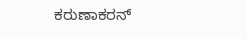ಕರುಣಾಕರನ್‌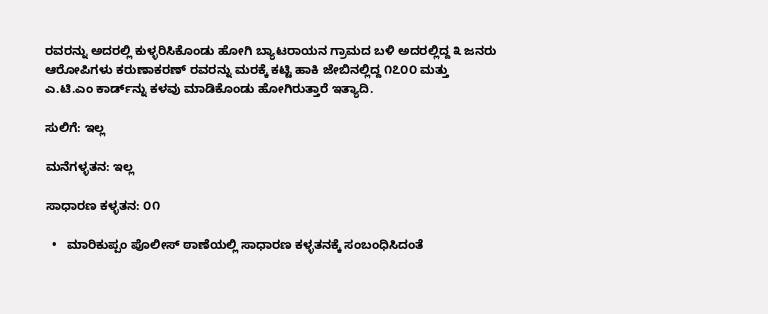ರವರನ್ನು ಅದರಲ್ಲಿ ಕುಳ್ಳರಿಸಿಕೊಂಡು ಹೋಗಿ ಬ್ಯಾಟರಾಯನ ಗ್ರಾಮದ ಬಳಿ ಅದರಲ್ಲಿದ್ದ ೩ ಜನರು ಆರೋಪಿಗಳು ಕರುಣಾಕರಣ್ ರವರನ್ನು ಮರಕ್ಕೆ ಕಟ್ಟಿ ಹಾಕಿ ಜೇಬಿನಲ್ಲಿದ್ದ ೧೭೦೦ ಮತ್ತು ಎ.ಟಿ.ಎಂ ಕಾರ್ಡ್‌‌ನ್ನು ಕಳವು ಮಾಡಿಕೊಂಡು ಹೋಗಿರುತ್ತಾರೆ ಇತ್ಯಾದಿ.

ಸುಲಿಗೆ: ಇಲ್ಲ

ಮನೆಗಳ್ಳತನ: ಇಲ್ಲ

ಸಾಧಾರಣ ಕಳ್ಳತನ: ೦೧

  •   ಮಾರಿಕುಪ್ಪಂ ಪೊಲೀಸ್ ಠಾಣೆಯಲ್ಲಿ ಸಾಧಾರಣ ಕಳ್ಳತನಕ್ಕೆ ಸಂಬಂಧಿಸಿದಂತೆ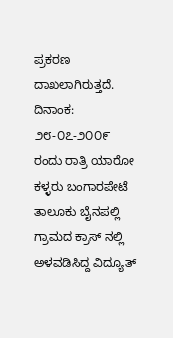ಪ್ರಕರಣ ದಾಖಲಾಗಿರುತ್ತದೆ. ದಿನಾಂಕ: ೨೮-೦೭-೨೦೦೯ ರಂದು ರಾತ್ರಿ ಯಾರೋ ಕಳ್ಳರು ಬಂಗಾರಪೇಟೆ ತಾಲೂಕು ಬೈನಪಲ್ಲಿ ಗ್ರಾಮದ ಕ್ರಾಸ್‌ ನಲ್ಲಿ ಅಳವಡಿಸಿದ್ದ ವಿದ್ಯೂತ್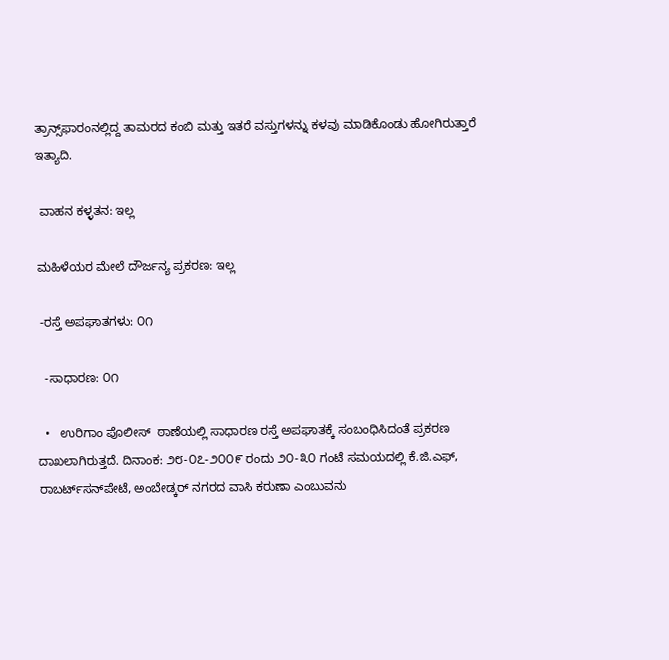ತ್ರಾನ್ಸ್‌ಫಾರಂನಲ್ಲಿದ್ದ ತಾಮರದ ಕಂಬಿ ಮತ್ತು ಇತರೆ ವಸ್ತುಗಳನ್ನು ಕಳವು ಮಾಡಿಕೊಂಡು ಹೋಗಿರುತ್ತಾರೆ ಇತ್ಯಾದಿ.

 ವಾಹನ ಕಳ್ಳತನ: ಇಲ್ಲ

ಮಹಿಳೆಯರ ಮೇಲೆ ದೌರ್ಜನ್ಯ ಪ್ರಕರಣ: ಇಲ್ಲ

 -ರಸ್ತೆ ಅಪಘಾತಗಳು: ೦೧

  -ಸಾಧಾರಣ: ೦೧

  •   ಉರಿಗಾಂ ಪೊಲೀಸ್  ಠಾಣೆಯಲ್ಲಿ ಸಾಧಾರಣ ರಸ್ತೆ ಅಪಘಾತಕ್ಕೆ ಸಂಬಂಧಿಸಿದಂತೆ ಪ್ರಕರಣ ದಾಖಲಾಗಿರುತ್ತದೆ. ದಿನಾಂಕ: ೨೮-೦೭-೨೦೦೯ ರಂದು ೨೦-೩೦ ಗಂಟೆ ಸಮಯದಲ್ಲಿ ಕೆ.ಜಿ.ಎಫ್, ರಾಬರ್ಟ್‌‌ಸನ್‌ಪೇಟೆ, ಅಂಬೇಡ್ಕರ್‍ ನಗರದ ವಾಸಿ ಕರುಣಾ ಎಂಬುವನು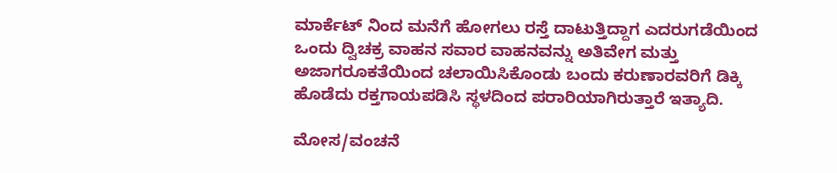ಮಾರ್ಕೆಟ್ ನಿಂದ ಮನೆಗೆ ಹೋಗಲು ರಸ್ತೆ ದಾಟುತ್ತಿದ್ದಾಗ ಎದರುಗಡೆಯಿಂದ ಒಂದು ದ್ವಿಚಕ್ರ ವಾಹನ ಸವಾರ ವಾಹನವನ್ನು ಅತಿವೇಗ ಮತ್ತು ಅಜಾಗರೂಕತೆಯಿಂದ ಚಲಾಯಿಸಿಕೊಂಡು ಬಂದು ಕರುಣಾರವರಿಗೆ ಡಿಕ್ಕಿ ಹೊಡೆದು ರಕ್ತಗಾಯಪಡಿಸಿ ಸ್ಥಳದಿಂದ ಪರಾರಿಯಾಗಿರುತ್ತಾರೆ ಇತ್ಯಾದಿ.

ಮೋಸ/ವಂಚನೆ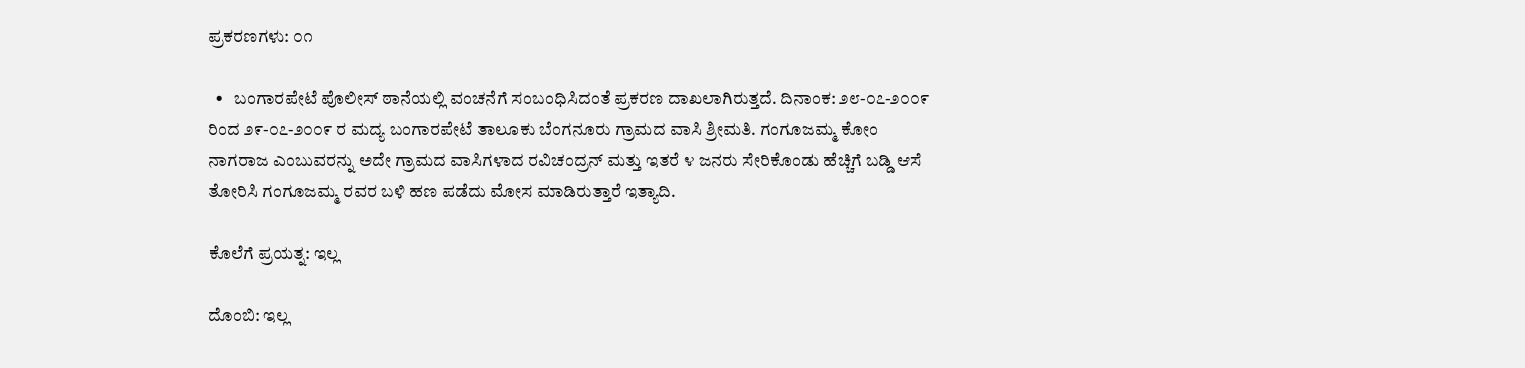ಪ್ರಕರಣಗಳು: ೦೧

  •   ಬಂಗಾರಪೇಟೆ ಪೊಲೀಸ್ ಠಾನೆಯಲ್ಲಿ ವಂಚನೆಗೆ ಸಂಬಂಧಿಸಿದಂತೆ ಪ್ರಕರಣ ದಾಖಲಾಗಿರುತ್ತದೆ. ದಿನಾಂಕ: ೨೮-೦೭-೨೦೦೯ ರಿಂದ ೨೯-೦೭-೨೦೦೯ ರ ಮದ್ಯ ಬಂಗಾರಪೇಟೆ ತಾಲೂಕು ಬೆಂಗನೂರು ಗ್ರಾಮದ ವಾಸಿ ಶ್ರೀಮತಿ. ಗಂಗೂಜಮ್ಮ ಕೋಂ ನಾಗರಾಜ ಎಂಬುವರನ್ನು ಅದೇ ಗ್ರಾಮದ ವಾಸಿಗಳಾದ ರವಿಚಂದ್ರನ್ ಮತ್ತು ಇತರೆ ೪ ಜನರು ಸೇರಿಕೊಂಡು ಹೆಚ್ಚಿಗೆ ಬಡ್ಡಿ ಆಸೆ ತೋರಿಸಿ ಗಂಗೂಜಮ್ಮ ರವರ ಬಳಿ ಹಣ ಪಡೆದು ಮೋಸ ಮಾಡಿರುತ್ತಾರೆ ಇತ್ಯಾದಿ.

ಕೊಲೆಗೆ ಪ್ರಯತ್ನ: ಇಲ್ಲ

ದೊಂಬಿ: ಇಲ್ಲ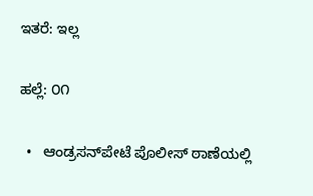ಇತರೆ: ಇಲ್ಲ

ಹಲ್ಲೆ: ೦೧

  •   ಆಂಡ್ರಸನ್‌ಪೇಟೆ ಪೊಲೀಸ್ ಠಾಣೆಯಲ್ಲಿ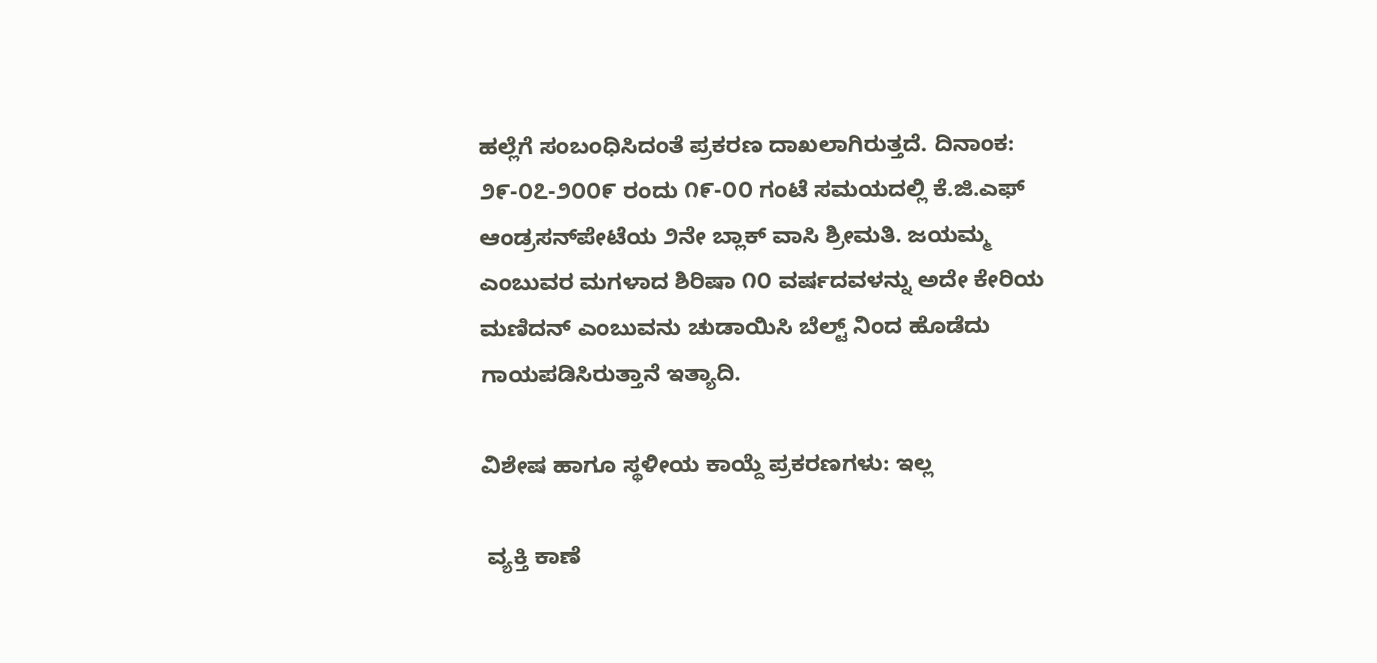ಹಲ್ಲೆಗೆ ಸಂಬಂಧಿಸಿದಂತೆ ಪ್ರಕರಣ ದಾಖಲಾಗಿರುತ್ತದೆ. ದಿನಾಂಕ: ೨೯-೦೭-೨೦೦೯ ರಂದು ೧೯-೦೦ ಗಂಟೆ ಸಮಯದಲ್ಲಿ ಕೆ.ಜಿ.ಎಫ್ ಆಂಡ್ರಸನ್‌ಪೇಟೆಯ ೨ನೇ ಬ್ಲಾಕ್ ವಾಸಿ ಶ್ರೀಮತಿ. ಜಯಮ್ಮ ಎಂಬುವರ ಮಗಳಾದ ಶಿರಿಷಾ ೧೦ ವರ್ಷದವಳನ್ನು ಅದೇ ಕೇರಿಯ ಮಣಿದನ್ ಎಂಬುವನು ಚುಡಾಯಿಸಿ ಬೆಲ್ಟ್ ನಿಂದ ಹೊಡೆದು ಗಾಯಪಡಿಸಿರುತ್ತಾನೆ ಇತ್ಯಾದಿ.

ವಿಶೇಷ ಹಾಗೂ ಸ್ಥಳೀಯ ಕಾಯ್ದೆ ಪ್ರಕರಣಗಳು: ಇಲ್ಲ

 ವ್ಯಕ್ತಿ ಕಾಣೆ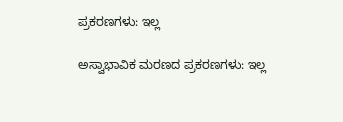ಪ್ರಕರಣಗಳು: ಇಲ್ಲ

ಅಸ್ವಾಭಾವಿಕ ಮರಣದ ಪ್ರಕರಣಗಳು: ಇಲ್ಲ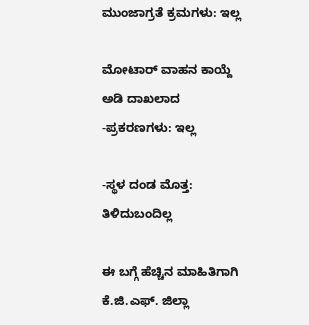ಮುಂಜಾಗ್ರತೆ ಕ್ರಮಗಳು: ಇಲ್ಲ

ಮೋಟಾರ್‍ ವಾಹನ ಕಾಯ್ದೆ ಅಡಿ ದಾಖಲಾದ -ಪ್ರಕರಣಗಳು: ಇಲ್ಲ

-ಸ್ಥಳ ದಂಡ ಮೊತ್ತ: ತಿಳಿದುಬಂದಿಲ್ಲ

ಈ ಬಗ್ಗೆ ಹೆಚ್ಚಿನ ಮಾಹಿತಿಗಾಗಿ ಕೆ.ಜಿ.ಎಫ್. ಜಿಲ್ಲಾ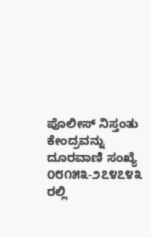ಪೊಲೀಸ್ ನಿಸ್ತಂತು ಕೇಂದ್ರವನ್ನು ದೂರವಾಣಿ ಸಂಖ್ಯೆ ೦೮೧೫೩-೨೭೪೭೪೩ ರಲ್ಲಿ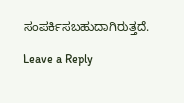ಸಂಪರ್ಕಿಸಬಹುದಾಗಿರುತ್ತದೆ.

Leave a Reply